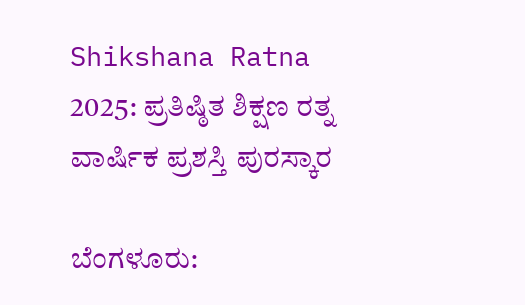Shikshana Ratna 2025: ಪ್ರತಿಷ್ಠಿತ ಶಿಕ್ಷಣ ರತ್ನ ವಾರ್ಷಿಕ ಪ್ರಶಸ್ತಿ ಪುರಸ್ಕಾರ

ಬೆಂಗಳೂರು: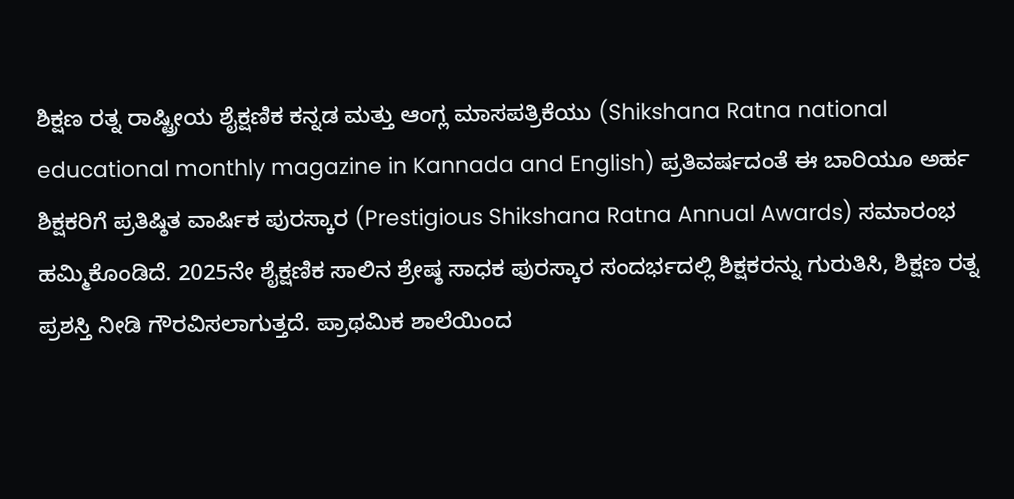ಶಿಕ್ಷಣ ರತ್ನ ರಾಷ್ಟ್ರೀಯ ಶೈಕ್ಷಣಿಕ ಕನ್ನಡ ಮತ್ತು ಆಂಗ್ಲ ಮಾಸಪತ್ರಿಕೆಯು (Shikshana Ratna national educational monthly magazine in Kannada and English) ಪ್ರತಿವರ್ಷದಂತೆ ಈ ಬಾರಿಯೂ ಅರ್ಹ ಶಿಕ್ಷಕರಿಗೆ ಪ್ರತಿಷ್ಠಿತ ವಾರ್ಷಿಕ ಪುರಸ್ಕಾರ (Prestigious Shikshana Ratna Annual Awards) ಸಮಾರಂಭ ಹಮ್ಮಿಕೊಂಡಿದೆ. 2025ನೇ ಶೈಕ್ಷಣಿಕ ಸಾಲಿನ ಶ್ರೇಷ್ಠ ಸಾಧಕ ಪುರಸ್ಕಾರ ಸಂದರ್ಭದಲ್ಲಿ ಶಿಕ್ಷಕರನ್ನು ಗುರುತಿಸಿ, ಶಿಕ್ಷಣ ರತ್ನ ಪ್ರಶಸ್ತಿ ನೀಡಿ ಗೌರವಿಸಲಾಗುತ್ತದೆ. ಪ್ರಾಥಮಿಕ ಶಾಲೆಯಿಂದ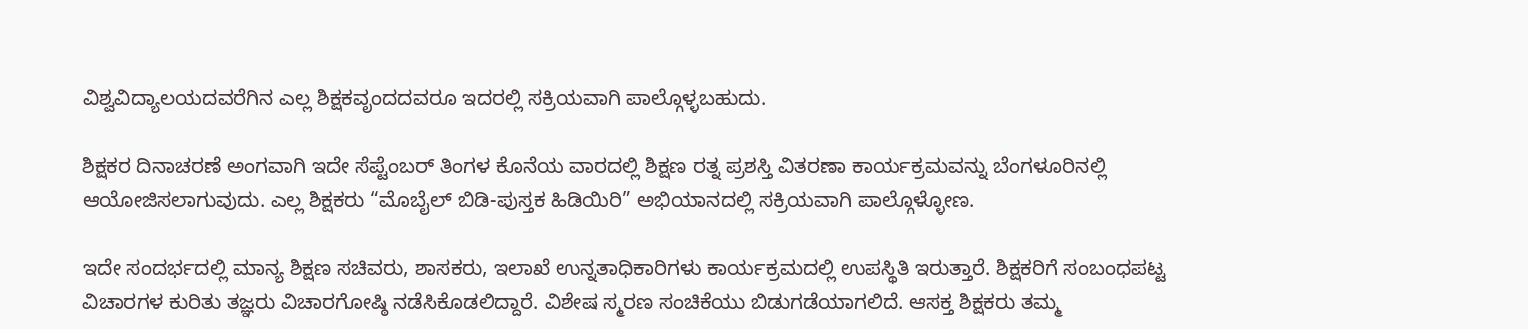ವಿಶ್ವವಿದ್ಯಾಲಯದವರೆಗಿನ ಎಲ್ಲ ಶಿಕ್ಷಕವೃಂದದವರೂ ಇದರಲ್ಲಿ ಸಕ್ರಿಯವಾಗಿ ಪಾಲ್ಗೊಳ್ಳಬಹುದು.

ಶಿಕ್ಷಕರ ದಿನಾಚರಣೆ ಅಂಗವಾಗಿ ಇದೇ ಸೆಪ್ಟೆಂಬರ್ ತಿಂಗಳ ಕೊನೆಯ ವಾರದಲ್ಲಿ ಶಿಕ್ಷಣ ರತ್ನ ಪ್ರಶಸ್ತಿ ವಿತರಣಾ ಕಾರ್ಯಕ್ರಮವನ್ನು ಬೆಂಗಳೂರಿನಲ್ಲಿ ಆಯೋಜಿಸಲಾಗುವುದು. ಎಲ್ಲ ಶಿಕ್ಷಕರು “ಮೊಬೈಲ್ ಬಿಡಿ-ಪುಸ್ತಕ ಹಿಡಿಯಿರಿ” ಅಭಿಯಾನದಲ್ಲಿ ಸಕ್ರಿಯವಾಗಿ ಪಾಲ್ಗೊಳ್ಳೋಣ.

ಇದೇ ಸಂದರ್ಭದಲ್ಲಿ ಮಾನ್ಯ ಶಿಕ್ಷಣ ಸಚಿವರು, ಶಾಸಕರು, ಇಲಾಖೆ ಉನ್ನತಾಧಿಕಾರಿಗಳು ಕಾರ್ಯಕ್ರಮದಲ್ಲಿ ಉಪಸ್ಥಿತಿ ಇರುತ್ತಾರೆ. ಶಿಕ್ಷಕರಿಗೆ ಸಂಬಂಧಪಟ್ಟ ವಿಚಾರಗಳ ಕುರಿತು ತಜ್ಞರು ವಿಚಾರಗೋಷ್ಠಿ ನಡೆಸಿಕೊಡಲಿದ್ದಾರೆ. ವಿಶೇಷ ಸ್ಮರಣ ಸಂಚಿಕೆಯು ಬಿಡುಗಡೆಯಾಗಲಿದೆ. ಆಸಕ್ತ ಶಿಕ್ಷಕರು ತಮ್ಮ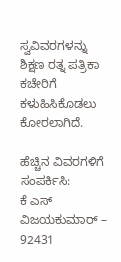ಸ್ವವಿವರಗಳನ್ನು ಶಿಕ್ಷಣ ರತ್ನ ಪತ್ರಿಕಾ ಕಚೇರಿಗೆ ಕಳುಹಿಸಿಕೊಡಲು ಕೋರಲಾಗಿದೆ.

ಹೆಚ್ಚಿನ ವಿವರಗಳಿಗೆ ಸಂಪರ್ಕಿಸಿ:
ಕೆ ಎಸ್ ವಿಜಯಕುಮಾರ್ – 92431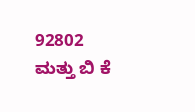92802
ಮತ್ತು ಬಿ ಕೆ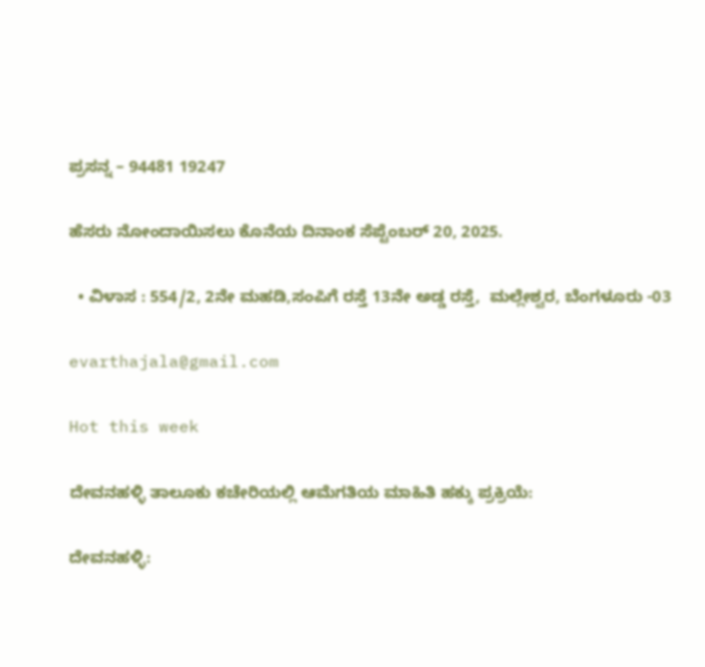ಪ್ರಸನ್ನ – 94481 19247

ಹೆಸರು ನೋಂದಾಯಿಸಲು ಕೊನೆಯ ದಿನಾಂಕ ಸೆಪ್ಟೆಂಬರ್ 20, 2025.

  • ವಿಳಾಸ : 554/2, 2ನೇ ಮಹಡಿ,ಸಂಪಿಗೆ ರಸ್ತೆ 13ನೇ ಅಡ್ಡ ರಸ್ತೆ,  ಮಲ್ಲೇಶ್ವರ, ಬೆಂಗಳೂರು -03

evarthajala@gmail.com

Hot this week

ದೇವನಹಳ್ಳಿ ತಾಲೂಕು ಕಚೇರಿಯಲ್ಲಿ ಆಮೆಗತಿಯ ಮಾಹಿತಿ ಹಕ್ಕು ಪ್ರಕ್ರಿಯೆ:

ದೇವನಹಳ್ಳಿ: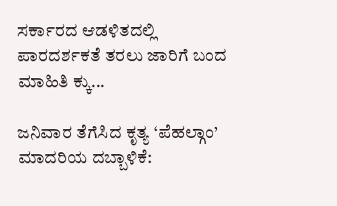ಸರ್ಕಾರದ ಆಡಳಿತದಲ್ಲಿ ಪಾರದರ್ಶಕತೆ ತರಲು ಜಾರಿಗೆ ಬಂದ ಮಾಹಿತಿ ಕ್ಕು...

ಜನಿವಾರ ತೆಗೆಸಿದ ಕೃತ್ಯ ‘ಪೆಹಲ್ಗಾಂ’ ಮಾದರಿಯ ದಬ್ಬಾಳಿಕೆ: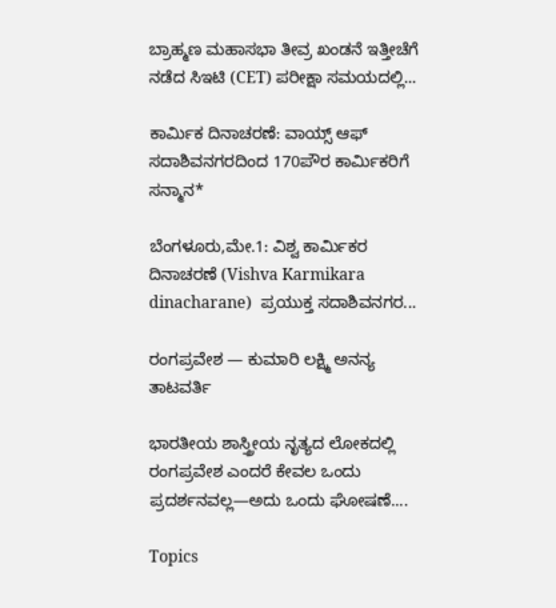ಬ್ರಾಹ್ಮಣ ಮಹಾಸಭಾ ತೀವ್ರ ಖಂಡನೆ ಇತ್ತೀಚೆಗೆ ನಡೆದ ಸಿಇಟಿ (CET) ಪರೀಕ್ಷಾ ಸಮಯದಲ್ಲಿ...

ಕಾರ್ಮಿಕ ದಿನಾಚರಣೆ: ವಾಯ್ಸ್ ಆಫ್ ಸದಾಶಿವನಗರದಿಂದ 170ಪೌರ ಕಾರ್ಮಿಕರಿಗೆ ಸನ್ಮಾನ*

ಬೆಂಗಳೂರು,ಮೇ.1: ವಿಶ್ವ ಕಾರ್ಮಿಕರ ದಿನಾಚರಣೆ (Vishva Karmikara dinacharane)  ಪ್ರಯುಕ್ತ ಸದಾಶಿವನಗರ...

ರಂಗಪ್ರವೇಶ — ಕುಮಾರಿ ಲಕ್ಷ್ಮಿ ಅನನ್ಯ ತಾಟವರ್ತಿ

ಭಾರತೀಯ ಶಾಸ್ತ್ರೀಯ ನೃತ್ಯದ ಲೋಕದಲ್ಲಿ ರಂಗಪ್ರವೇಶ ಎಂದರೆ ಕೇವಲ ಒಂದು ಪ್ರದರ್ಶನವಲ್ಲ—ಅದು ಒಂದು ಘೋಷಣೆ....

Topics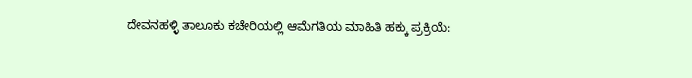ದೇವನಹಳ್ಳಿ ತಾಲೂಕು ಕಚೇರಿಯಲ್ಲಿ ಆಮೆಗತಿಯ ಮಾಹಿತಿ ಹಕ್ಕು ಪ್ರಕ್ರಿಯೆ: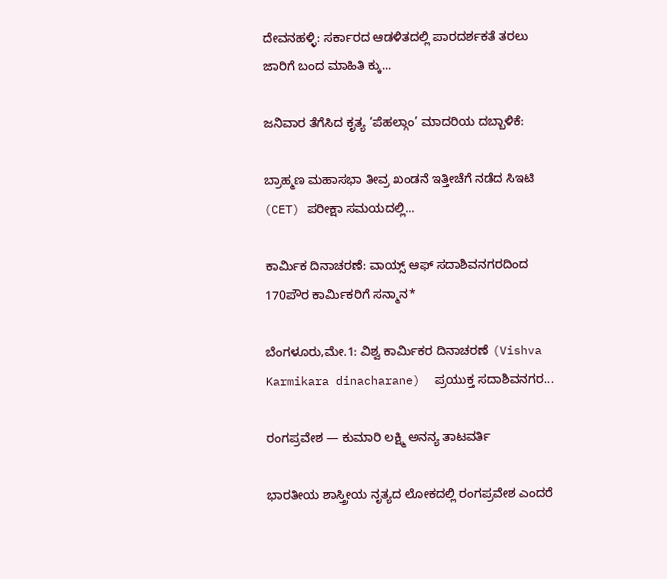ದೇವನಹಳ್ಳಿ: ಸರ್ಕಾರದ ಆಡಳಿತದಲ್ಲಿ ಪಾರದರ್ಶಕತೆ ತರಲು ಜಾರಿಗೆ ಬಂದ ಮಾಹಿತಿ ಕ್ಕು...

ಜನಿವಾರ ತೆಗೆಸಿದ ಕೃತ್ಯ ‘ಪೆಹಲ್ಗಾಂ’ ಮಾದರಿಯ ದಬ್ಬಾಳಿಕೆ:

ಬ್ರಾಹ್ಮಣ ಮಹಾಸಭಾ ತೀವ್ರ ಖಂಡನೆ ಇತ್ತೀಚೆಗೆ ನಡೆದ ಸಿಇಟಿ (CET) ಪರೀಕ್ಷಾ ಸಮಯದಲ್ಲಿ...

ಕಾರ್ಮಿಕ ದಿನಾಚರಣೆ: ವಾಯ್ಸ್ ಆಫ್ ಸದಾಶಿವನಗರದಿಂದ 170ಪೌರ ಕಾರ್ಮಿಕರಿಗೆ ಸನ್ಮಾನ*

ಬೆಂಗಳೂರು,ಮೇ.1: ವಿಶ್ವ ಕಾರ್ಮಿಕರ ದಿನಾಚರಣೆ (Vishva Karmikara dinacharane)  ಪ್ರಯುಕ್ತ ಸದಾಶಿವನಗರ...

ರಂಗಪ್ರವೇಶ — ಕುಮಾರಿ ಲಕ್ಷ್ಮಿ ಅನನ್ಯ ತಾಟವರ್ತಿ

ಭಾರತೀಯ ಶಾಸ್ತ್ರೀಯ ನೃತ್ಯದ ಲೋಕದಲ್ಲಿ ರಂಗಪ್ರವೇಶ ಎಂದರೆ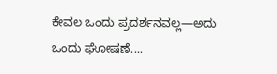ಕೇವಲ ಒಂದು ಪ್ರದರ್ಶನವಲ್ಲ—ಅದು ಒಂದು ಘೋಷಣೆ....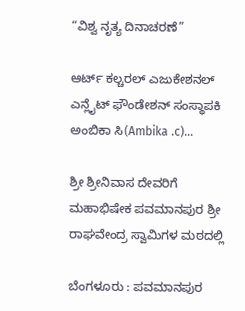“ವಿಶ್ವ ನೃತ್ಯ ದಿನಾಚರಣೆ”

ಆರ್ಟ್ ಕಲ್ಚರಲ್ ಎಜುಕೇಶನಲ್ ಎನ್ಲೈಟ್ ಫೌಂಡೇಶನ್ ಸಂಸ್ಥಾಪಕಿ ಅಂಬಿಕಾ ಸಿ(Ambika .c)...

ಶ್ರೀ ಶ್ರೀನಿವಾಸ ದೇವರಿಗೆ ಮಹಾಭಿಷೇಕ ಪವಮಾನಪುರ ಶ್ರೀ ರಾಘವೇಂದ್ರ ಸ್ವಾಮಿಗಳ ಮಠದಲ್ಲಿ

ಬೆಂಗಳೂರು : ಪವಮಾನಪುರ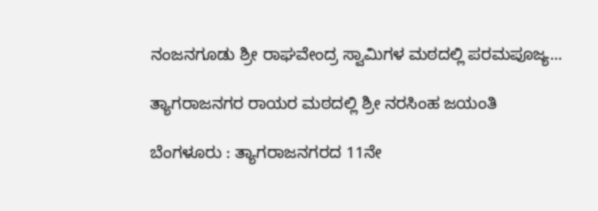ನಂಜನಗೂಡು ಶ್ರೀ ರಾಘವೇಂದ್ರ ಸ್ವಾಮಿಗಳ ಮಠದಲ್ಲಿ ಪರಮಪೂಜ್ಯ...

ತ್ಯಾಗರಾಜನಗರ ರಾಯರ ಮಠದಲ್ಲಿ ಶ್ರೀ ನರಸಿಂಹ ಜಯಂತಿ

ಬೆಂಗಳೂರು : ತ್ಯಾಗರಾಜನಗರದ 11ನೇ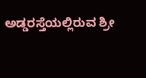ಅಡ್ಡರಸ್ತೆಯಲ್ಲಿರುವ ಶ್ರೀ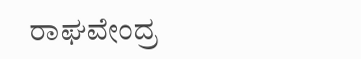ರಾಘವೇಂದ್ರ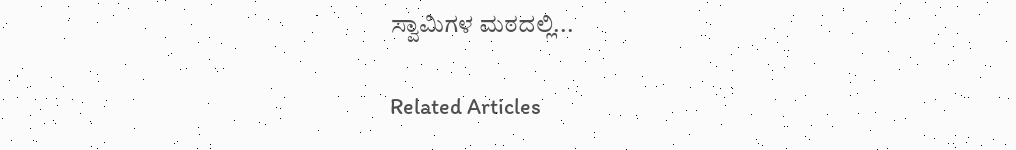ಸ್ವಾಮಿಗಳ ಮಠದಲ್ಲಿ...

Related Articles